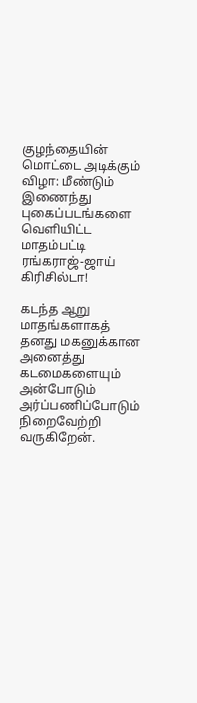குழந்தையின் மொட்டை அடிக்கும் விழா: மீண்டும் இணைந்து புகைப்படங்களை வெளியிட்ட மாதம்பட்டி ரங்கராஜ்-ஜாய் கிரிசில்டா!

கடந்த ஆறு மாதங்களாகத் தனது மகனுக்கான அனைத்து கடமைகளையும் அன்போடும் அர்ப்பணிப்போடும் நிறைவேற்றி வருகிறேன்.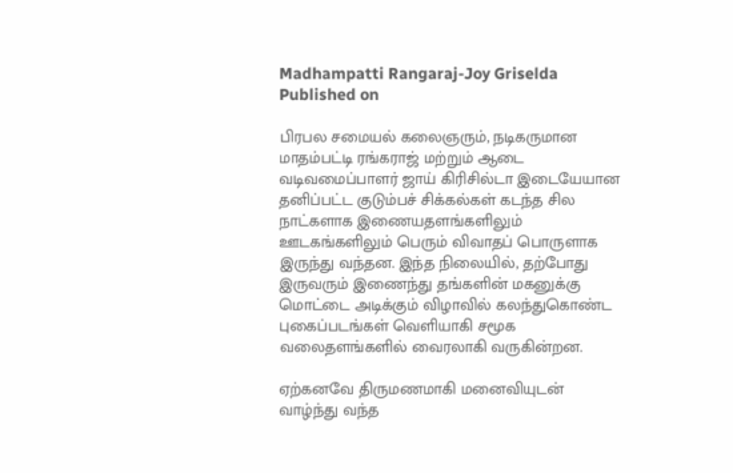Madhampatti Rangaraj-Joy Griselda
Published on

பிரபல சமையல் கலைஞரும், நடிகருமான மாதம்பட்டி ரங்கராஜ் மற்றும் ஆடை வடிவமைப்பாளர் ஜாய் கிரிசில்டா இடையேயான தனிப்பட்ட குடும்பச் சிக்கல்கள் கடந்த சில நாட்களாக இணையதளங்களிலும் ஊடகங்களிலும் பெரும் விவாதப் பொருளாக இருந்து வந்தன. இந்த நிலையில், தற்போது இருவரும் இணைந்து தங்களின் மகனுக்கு மொட்டை அடிக்கும் விழாவில் கலந்துகொண்ட புகைப்படங்கள் வெளியாகி சமூக வலைதளங்களில் வைரலாகி வருகின்றன.

ஏற்கனவே திருமணமாகி மனைவியுடன் வாழ்ந்து வந்த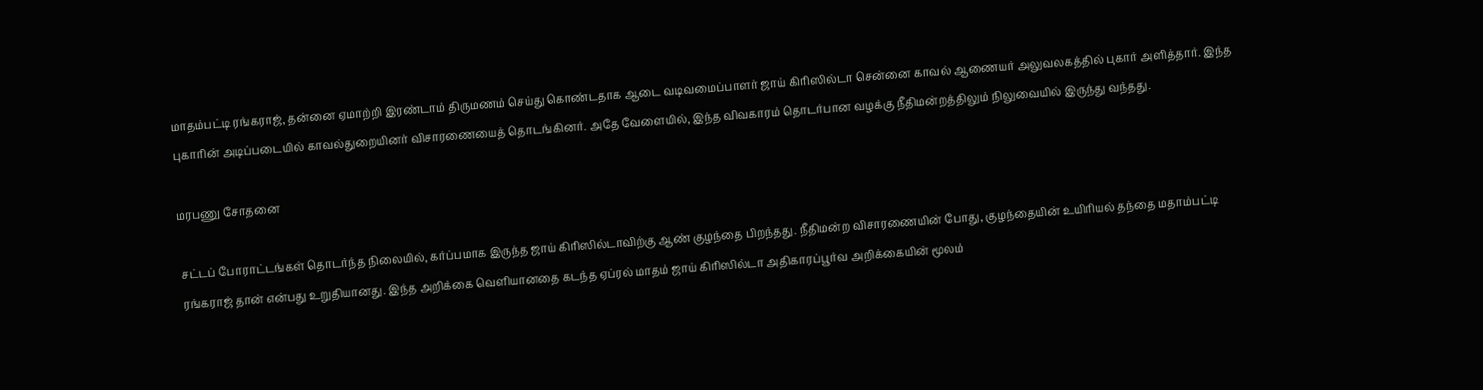மாதம்பட்டி ரங்கராஜ், தன்னை ஏமாற்றி இரண்டாம் திருமணம் செய்து கொண்டதாக ஆடை வடிவமைப்பாளர் ஜாய் கிரிஸில்டா சென்னை காவல் ஆணையர் அலுவலகத்தில் புகார் அளித்தார். இந்த புகாரின் அடிப்படையில் காவல்துறையினர் விசாரணையைத் தொடங்கினர். அதே வேளையில், இந்த விவகாரம் தொடர்பான வழக்கு நீதிமன்றத்திலும் நிலுவையில் இருந்து வந்தது.

மரபணு சோதனை

சட்டப் போராட்டங்கள் தொடர்ந்த நிலையில், கர்ப்பமாக இருந்த ஜாய் கிரிஸில்டாவிற்கு ஆண் குழந்தை பிறந்தது. நீதிமன்ற விசாரணையின் போது, குழந்தையின் உயிரியல் தந்தை மதாம்பட்டி ரங்கராஜ் தான் என்பது உறுதியானது. இந்த அறிக்கை வெளியானதை கடந்த ஏப்ரல் மாதம் ஜாய் கிரிஸில்டா அதிகாரப்பூர்வ அறிக்கையின் மூலம்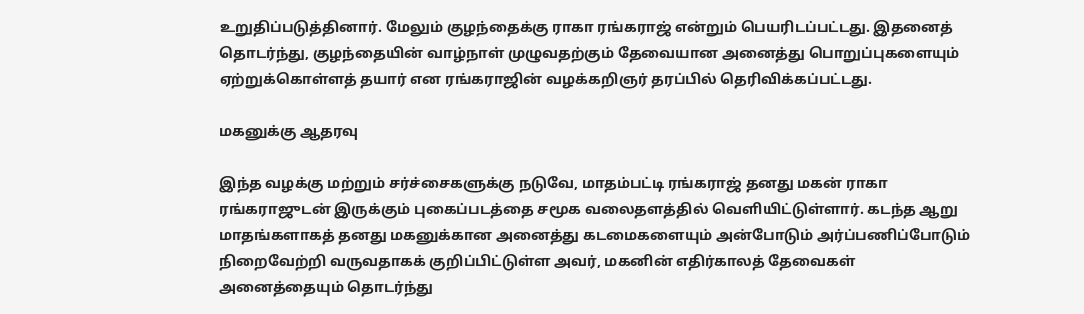உறுதிப்படுத்தினார். மேலும் குழந்தைக்கு ராகா ரங்கராஜ் என்றும் பெயரிடப்பட்டது. இதனைத் தொடர்ந்து, குழந்தையின் வாழ்நாள் முழுவதற்கும் தேவையான அனைத்து பொறுப்புகளையும் ஏற்றுக்கொள்ளத் தயார் என ரங்கராஜின் வழக்கறிஞர் தரப்பில் தெரிவிக்கப்பட்டது.

மகனுக்கு ஆதரவு

இந்த வழக்கு மற்றும் சர்ச்சைகளுக்கு நடுவே, மாதம்பட்டி ரங்கராஜ் தனது மகன் ராகா ரங்கராஜுடன் இருக்கும் புகைப்படத்தை சமூக வலைதளத்தில் வெளியிட்டுள்ளார். கடந்த ஆறு மாதங்களாகத் தனது மகனுக்கான அனைத்து கடமைகளையும் அன்போடும் அர்ப்பணிப்போடும் நிறைவேற்றி வருவதாகக் குறிப்பிட்டுள்ள அவர், மகனின் எதிர்காலத் தேவைகள் அனைத்தையும் தொடர்ந்து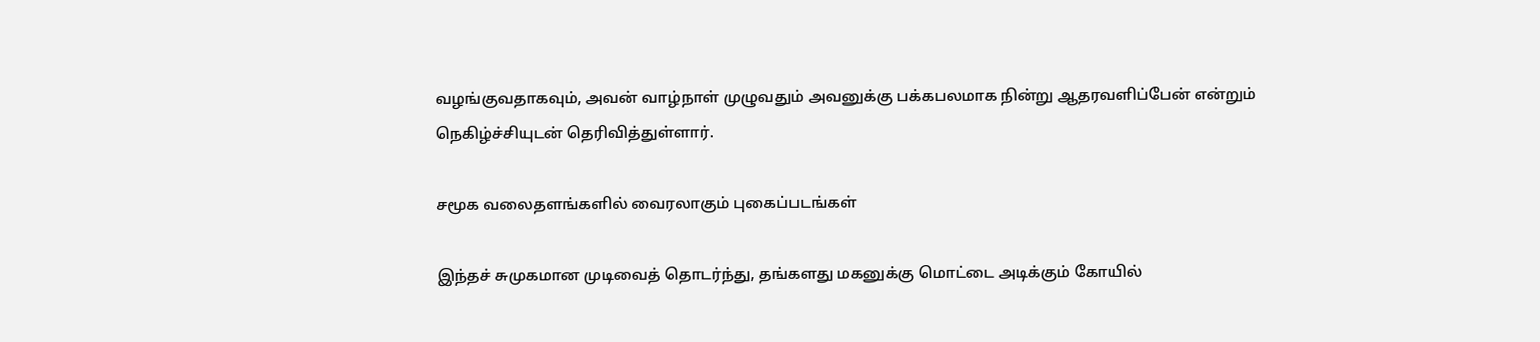வழங்குவதாகவும், அவன் வாழ்நாள் முழுவதும் அவனுக்கு பக்கபலமாக நின்று ஆதரவளிப்பேன் என்றும் நெகிழ்ச்சியுடன் தெரிவித்துள்ளார்.

சமூக வலைதளங்களில் வைரலாகும் புகைப்படங்கள்

இந்தச் சுமுகமான முடிவைத் தொடர்ந்து, தங்களது மகனுக்கு மொட்டை அடிக்கும் கோயில்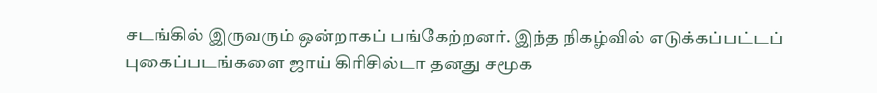சடங்கில் இருவரும் ஒன்றாகப் பங்கேற்றனர். இந்த நிகழ்வில் எடுக்கப்பட்டப் புகைப்படங்களை ஜாய் கிரிசில்டா தனது சமூக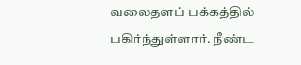வலைதளப் பக்கத்தில் பகிர்ந்துள்ளார். நீண்ட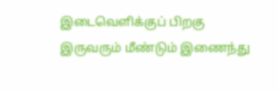இடைவெளிக்குப் பிறகு இருவரும் மீண்டும் இணைந்து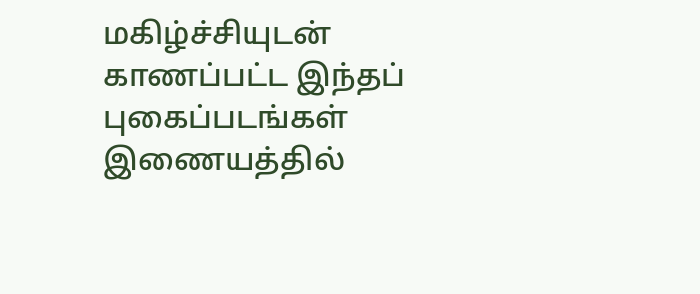மகிழ்ச்சியுடன் காணப்பட்ட இந்தப் புகைப்படங்கள் இணையத்தில்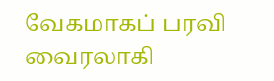வேகமாகப் பரவி வைரலாகி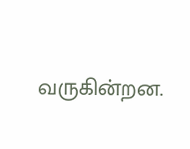வருகின்றன.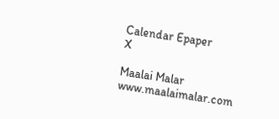Calendar Epaper
X

Maalai Malar
www.maalaimalar.com